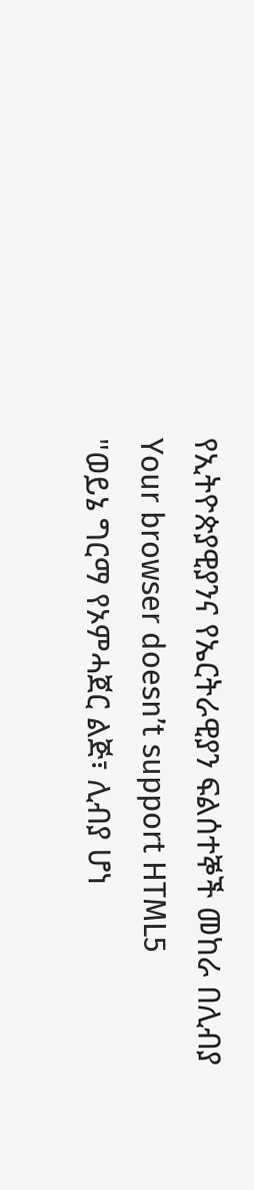የኢትዮጵያዊያንና የኤርትራዊያን ፍልሰተኞች መከራ በሊብያ
Your browser doesn’t support HTML5
"ወይኔ ግርማ የኦምሓጀር ልጅ፣ ሊብያ ሆነ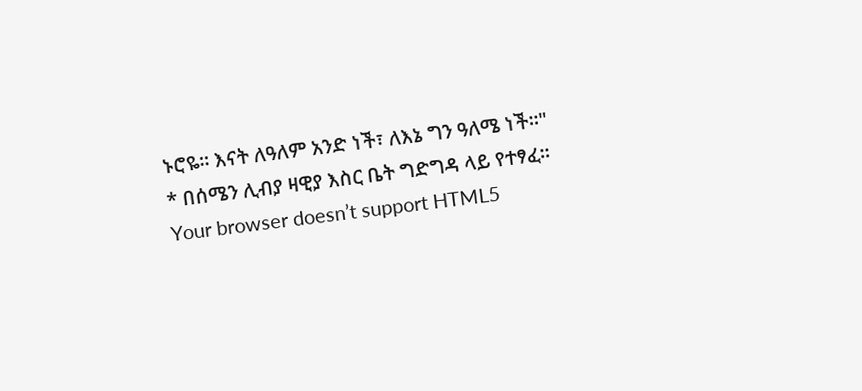ኑሮዬ፡፡ እናት ለዓለም አንድ ነች፣ ለእኔ ግን ዓለሜ ነች፡፡"
* በሰሜን ሊብያ ዛዊያ እስር ቤት ግድግዳ ላይ የተፃፈ፡፡
Your browser doesn’t support HTML5